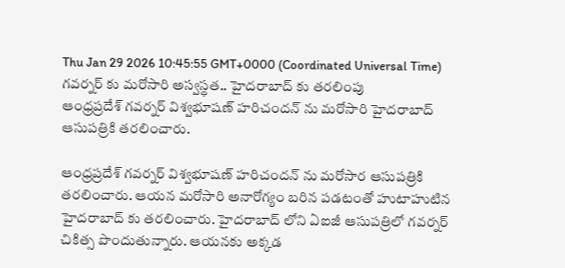Thu Jan 29 2026 10:45:55 GMT+0000 (Coordinated Universal Time)
గవర్నర్ కు మరోసారి అస్వస్థత.. హైదరాబాద్ కు తరలింపు
ఆంధ్రప్రదేశ్ గవర్నర్ విశ్వభూషణ్ హరిచందన్ ను మరోసారి హైదరాబాద్ ఆసుపత్రికి తరలించారు.

ఆంధ్రప్రదేశ్ గవర్నర్ విశ్వభూషణ్ హరిచందన్ ను మరోసార ఆసుపత్రికి తరలించారు. ఆయన మరోసారి అనారోగ్యం బరిన పడటంతో హుటాహుటిన హైదరాబాద్ కు తరలించారు. హైదరాబాద్ లోని ఏఐజీ ఆసుపత్రిలో గవర్నర్ చికిత్స పొందుతున్నారు. ఆయనకు అక్కడ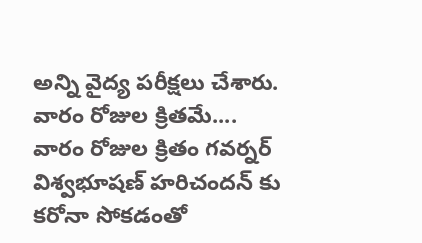అన్ని వైద్య పరీక్షలు చేశారు.
వారం రోజుల క్రితమే....
వారం రోజుల క్రితం గవర్నర్ విశ్వభూషణ్ హరిచందన్ కు కరోనా సోకడంతో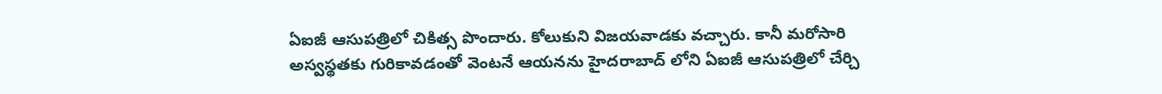ఏఐజీ ఆసుపత్రిలో చికిత్స పొందారు. కోలుకుని విజయవాడకు వచ్చారు. కానీ మరోసారి అస్వస్థతకు గురికావడంతో వెంటనే ఆయనను హైదరాబాద్ లోని ఏఐజీ ఆసుపత్రిలో చేర్చి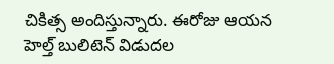చికిత్స అందిస్తున్నారు. ఈరోజు ఆయన హెల్త్ బులిటెన్ విడుదల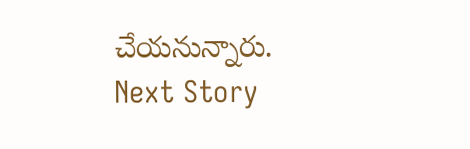చేయనున్నారు.
Next Story